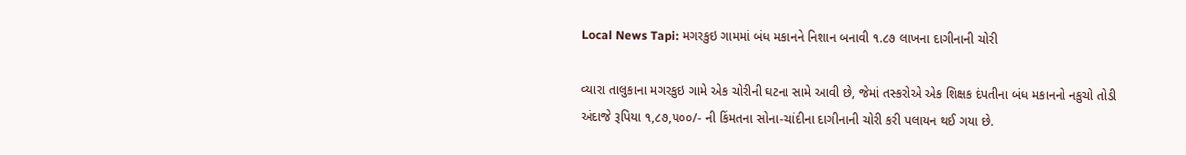Local News Tapi: મગરકુઇ ગામમાં બંધ મકાનને નિશાન બનાવી ૧.૮૭ લાખના દાગીનાની ચોરી

વ્યારા તાલુકાના મગરકુઇ ગામે એક ચોરીની ઘટના સામે આવી છે, જેમાં તસ્કરોએ એક શિક્ષક દંપતીના બંધ મકાનનો નકુચો તોડી અંદાજે રૂપિયા ૧,૮૭,૫૦૦/- ની કિંમતના સોના-ચાંદીના દાગીનાની ચોરી કરી પલાયન થઈ ગયા છે.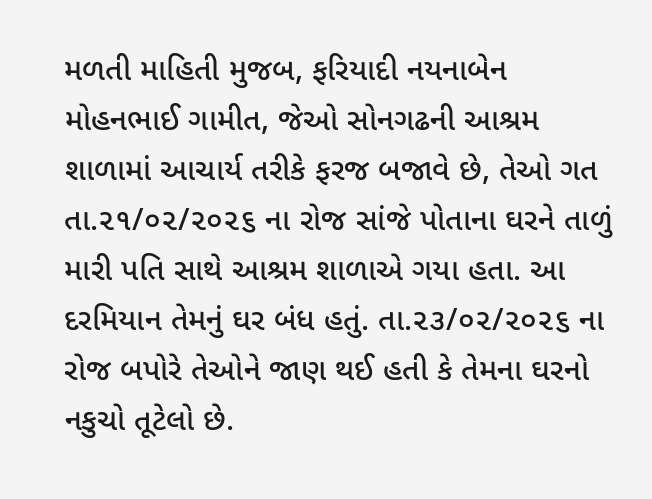મળતી માહિતી મુજબ, ફરિયાદી નયનાબેન મોહનભાઈ ગામીત, જેઓ સોનગઢની આશ્રમ શાળામાં આચાર્ય તરીકે ફરજ બજાવે છે, તેઓ ગત તા.૨૧/૦૨/૨૦૨૬ ના રોજ સાંજે પોતાના ઘરને તાળું મારી પતિ સાથે આશ્રમ શાળાએ ગયા હતા. આ દરમિયાન તેમનું ઘર બંધ હતું. તા.૨૩/૦૨/૨૦૨૬ ના રોજ બપોરે તેઓને જાણ થઈ હતી કે તેમના ઘરનો નકુચો તૂટેલો છે.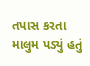તપાસ કરતા માલુમ પડ્યું હતું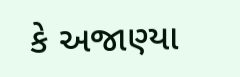કે અજાણ્યા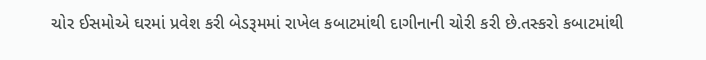ચોર ઈસમોએ ઘરમાં પ્રવેશ કરી બેડરૂમમાં રાખેલ કબાટમાંથી દાગીનાની ચોરી કરી છે.તસ્કરો કબાટમાંથી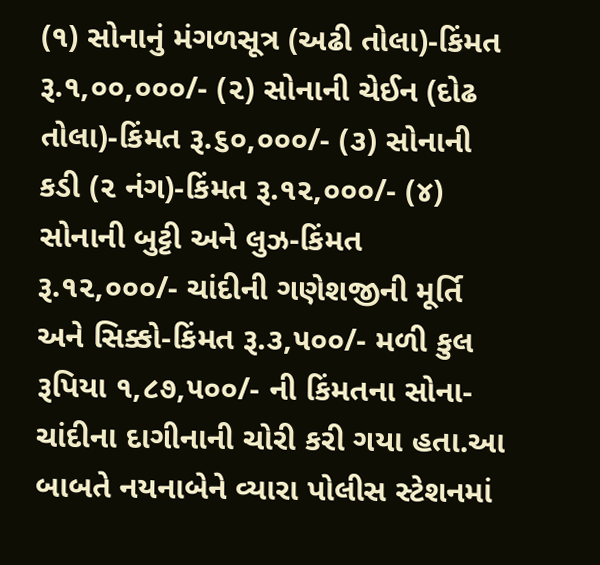(૧) સોનાનું મંગળસૂત્ર (અઢી તોલા)-કિંમત રૂ.૧,૦૦,૦૦૦/- (૨) સોનાની ચેઈન (દોઢ તોલા)-કિંમત રૂ.૬૦,૦૦૦/- (૩) સોનાની કડી (૨ નંગ)-કિંમત રૂ.૧૨,૦૦૦/- (૪) સોનાની બુટ્ટી અને લુઝ-કિંમત રૂ.૧૨,૦૦૦/- ચાંદીની ગણેશજીની મૂર્તિ અને સિક્કો-કિંમત રૂ.૩,૫૦૦/- મળી કુલ રૂપિયા ૧,૮૭,૫૦૦/- ની કિંમતના સોના-ચાંદીના દાગીનાની ચોરી કરી ગયા હતા.આ બાબતે નયનાબેને વ્યારા પોલીસ સ્ટેશનમાં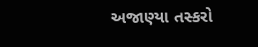અજાણ્યા તસ્કરો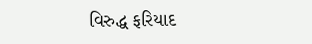વિરુદ્ધ ફરિયાદ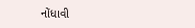નોંધાવી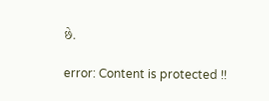છે.

error: Content is protected !!